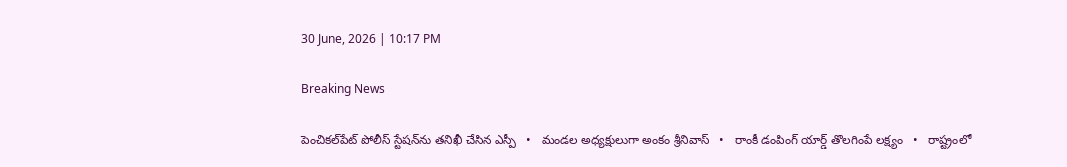30 June, 2026 | 10:17 PM

Breaking News

పెంచికల్‌పేట్ పోలీస్ స్టేషన్‌ను తనిఖీ చేసిన ఎస్పీ   •   మండల అధ్యక్షులుగా అంకం శ్రీనివాస్   •   రాంకీ డంపింగ్ యార్డ్ తొలగింపే లక్ష్యం   •   రాష్ట్రంలో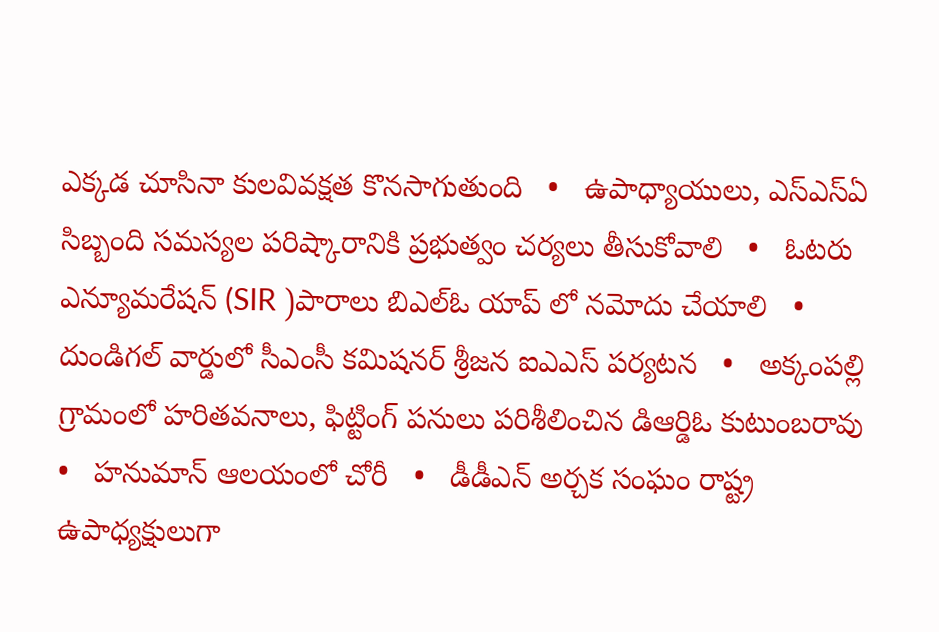ఎక్కడ చూసినా కులవివక్షత కొనసాగుతుంది   •   ఉపాధ్యాయులు, ఎస్‌ఎస్‌ఏ సిబ్బంది సమస్యల పరిష్కారానికి ప్రభుత్వం చర్యలు తీసుకోవాలి   •   ఓటరు ఎన్యూమరేషన్ (SIR )పారాలు బిఎల్ఓ యాప్ లో నమోదు చేయాలి   •   దుండిగల్ వార్డులో సీఎంసీ కమిషనర్ శ్రీజన ఐఎఎస్ పర్యటన   •   అక్కంపల్లి గ్రామంలో హరితవనాలు, ఫిట్టింగ్ పనులు పరిశీలించిన డిఆర్డిఓ కుటుంబరావు   •   హనుమాన్ ఆలయంలో చోరీ   •   డీడీఎన్ అర్చక సంఘం రాష్ట్ర ఉపాధ్యక్షులుగా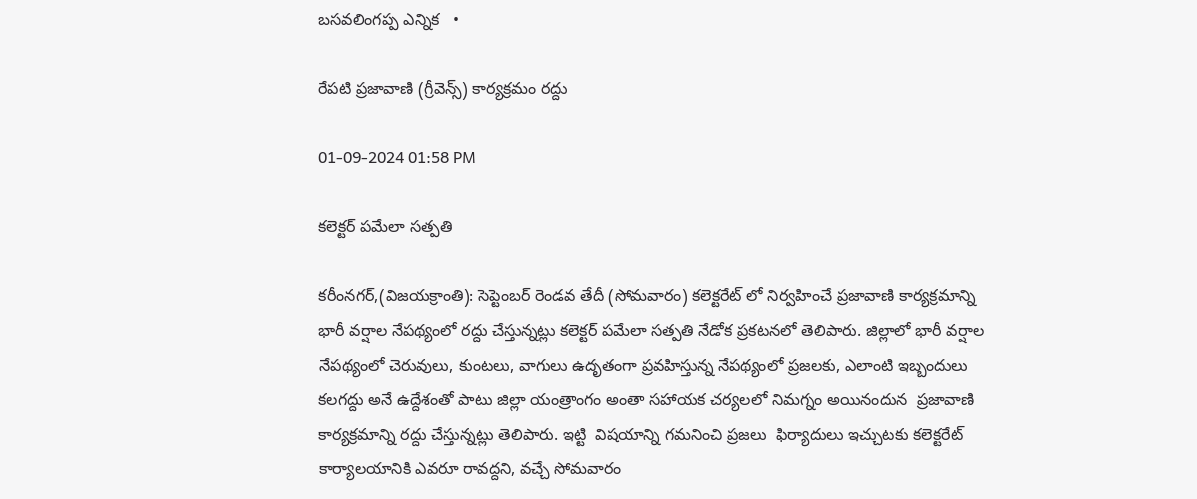బసవలింగప్ప ఎన్నిక   •

రేపటి ప్రజావాణి (గ్రీవెన్స్) కార్యక్రమం రద్దు

01-09-2024 01:58 PM

కలెక్టర్ పమేలా సత్పతి

కరీంనగర్,(విజయక్రాంతి): సెప్టెంబర్ రెండవ తేదీ (సోమవారం) కలెక్టరేట్ లో నిర్వహించే ప్రజావాణి కార్యక్రమాన్ని భారీ వర్షాల నేపథ్యంలో రద్దు చేస్తున్నట్లు కలెక్టర్ పమేలా సత్పతి నేడోక ప్రకటనలో తెలిపారు. జిల్లాలో భారీ వర్షాల నేపథ్యంలో చెరువులు, కుంటలు, వాగులు ఉదృతంగా ప్రవహిస్తున్న నేపథ్యంలో ప్రజలకు, ఎలాంటి ఇబ్బందులు కలగద్దు అనే ఉద్దేశంతో పాటు జిల్లా యంత్రాంగం అంతా సహాయక చర్యలలో నిమగ్నం అయినందున  ప్రజావాణి కార్యక్రమాన్ని రద్దు చేస్తున్నట్లు తెలిపారు. ఇట్టి  విషయాన్ని గమనించి ప్రజలు  ఫిర్యాదులు ఇచ్చుటకు కలెక్టరేట్    కార్యాలయానికి ఎవరూ రావద్దని, వచ్చే సోమవారం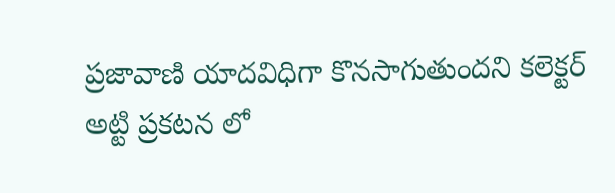ప్రజావాణి యాదవిధిగా కొనసాగుతుందని కలెక్టర్ అట్టి ప్రకటన లో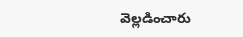వెల్లడించారు